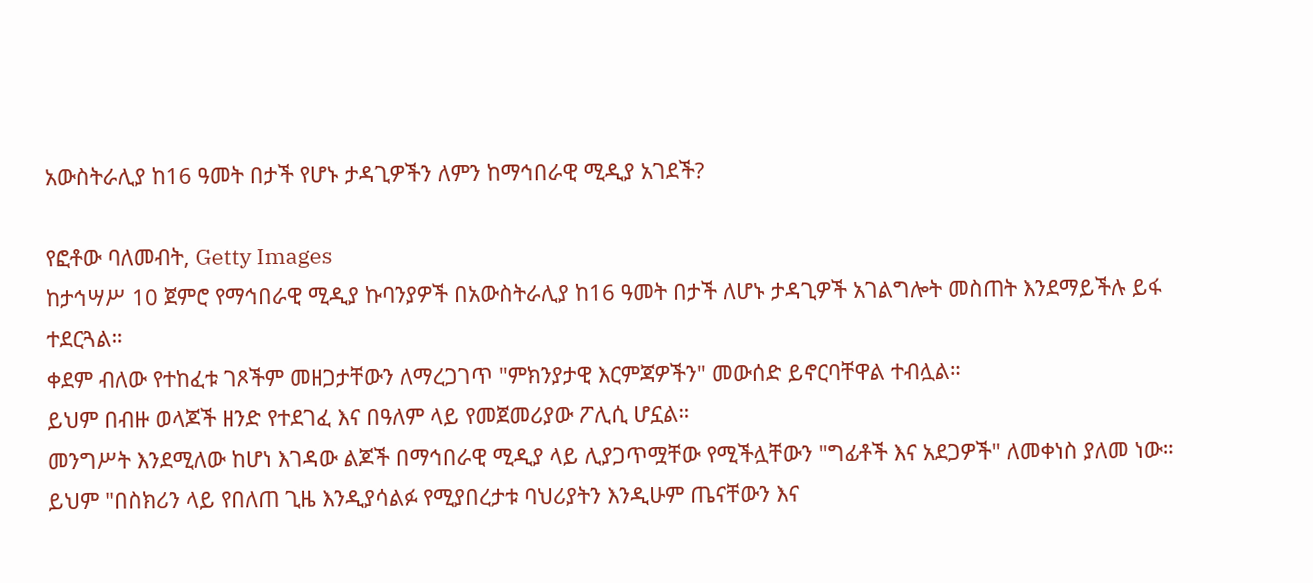አውስትራሊያ ከ16 ዓመት በታች የሆኑ ታዳጊዎችን ለምን ከማኅበራዊ ሚዲያ አገደች?

የፎቶው ባለመብት, Getty Images
ከታኅሣሥ 10 ጀምሮ የማኅበራዊ ሚዲያ ኩባንያዎች በአውስትራሊያ ከ16 ዓመት በታች ለሆኑ ታዳጊዎች አገልግሎት መስጠት እንደማይችሉ ይፋ ተደርጓል።
ቀደም ብለው የተከፈቱ ገጾችም መዘጋታቸውን ለማረጋገጥ "ምክንያታዊ እርምጃዎችን" መውሰድ ይኖርባቸዋል ተብሏል።
ይህም በብዙ ወላጆች ዘንድ የተደገፈ እና በዓለም ላይ የመጀመሪያው ፖሊሲ ሆኗል።
መንግሥት እንደሚለው ከሆነ እገዳው ልጆች በማኅበራዊ ሚዲያ ላይ ሊያጋጥሟቸው የሚችሏቸውን "ግፊቶች እና አደጋዎች" ለመቀነስ ያለመ ነው።
ይህም "በስክሪን ላይ የበለጠ ጊዜ እንዲያሳልፉ የሚያበረታቱ ባህሪያትን እንዲሁም ጤናቸውን እና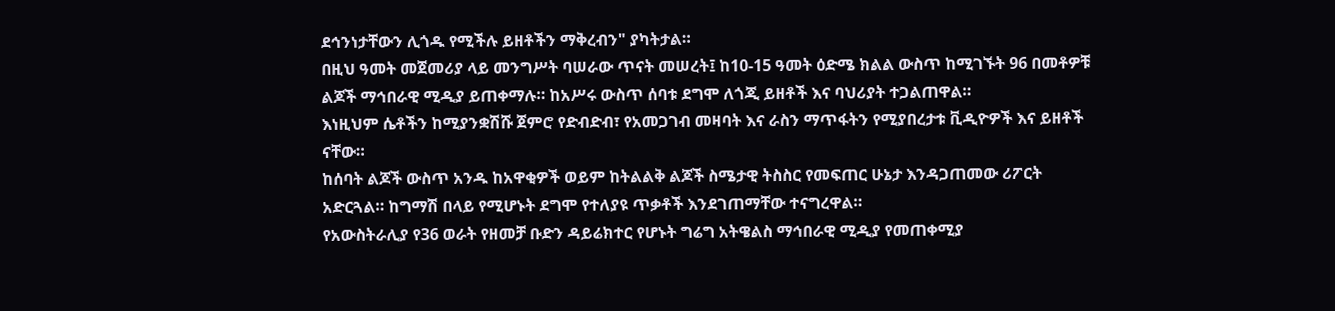ደኅንነታቸውን ሊጎዱ የሚችሉ ይዘቶችን ማቅረብን" ያካትታል።
በዚህ ዓመት መጀመሪያ ላይ መንግሥት ባሠራው ጥናት መሠረት፤ ከ10-15 ዓመት ዕድሜ ክልል ውስጥ ከሚገኙት 96 በመቶዎቹ ልጆች ማኅበራዊ ሚዲያ ይጠቀማሉ። ከአሥሩ ውስጥ ሰባቱ ደግሞ ለጎጂ ይዘቶች እና ባህሪያት ተጋልጠዋል።
እነዚህም ሴቶችን ከሚያንቋሽሹ ጀምሮ የድብድብ፣ የአመጋገብ መዛባት እና ራስን ማጥፋትን የሚያበረታቱ ቪዲዮዎች እና ይዘቶች ናቸው።
ከሰባት ልጆች ውስጥ አንዱ ከአዋቂዎች ወይም ከትልልቅ ልጆች ስሜታዊ ትስስር የመፍጠር ሁኔታ እንዳጋጠመው ሪፖርት አድርጓል። ከግማሽ በላይ የሚሆኑት ደግሞ የተለያዩ ጥቃቶች እንደገጠማቸው ተናግረዋል።
የአውስትራሊያ የ36 ወራት የዘመቻ ቡድን ዳይሬክተር የሆኑት ግሬግ አትዌልስ ማኅበራዊ ሚዲያ የመጠቀሚያ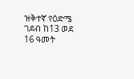ዝቅተኛ የዕድሜ ገደብ ከ13 ወደ 16 ዓመት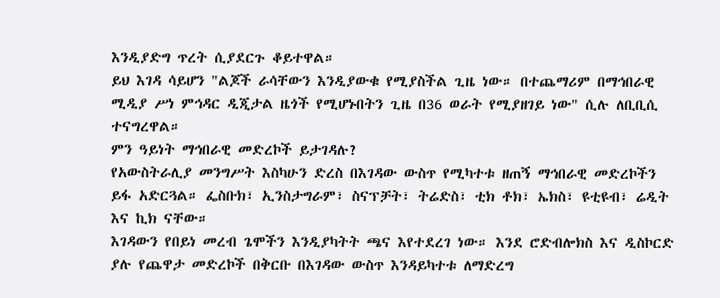እንዲያድግ ጥረት ሲያደርጉ ቆይተዋል።
ይህ እገዳ ሳይሆን "ልጆች ራሳቸውን እንዲያውቁ የሚያስችል ጊዜ ነው። በተጨማሪም በማኅበራዊ ሚዲያ ሥነ ምኅዳር ዲጂታል ዜጎች የሚሆኑበትን ጊዜ በ36 ወራት የሚያዘገይ ነው" ሲሉ ለቢቢሲ ተናግረዋል።
ምን ዓይነት ማኅበራዊ መድረኮች ይታገዳሉ?
የአውስትራሊያ መንግሥት እስካሁን ድረስ በእገዳው ውስጥ የሚካተቱ ዘጠኝ ማኅበራዊ መድረኮችን ይፋ አድርጓል። ፌስቡክ፣ ኢንስታግራም፣ ስናፕቻት፣ ትሬድስ፣ ቲክ ቶክ፣ ኤክስ፣ ዩቲዩብ፣ ሬዲት እና ኪክ ናቸው።
እገዳውን የበይነ መረብ ጌሞችን እንዲያካትት ጫና እየተደረገ ነው። እንደ ሮድብሎክስ እና ዲስኮርድ ያሉ የጨዋታ መድረኮች በቅርቡ በእገዳው ውስጥ እንዳይካተቱ ለማድረግ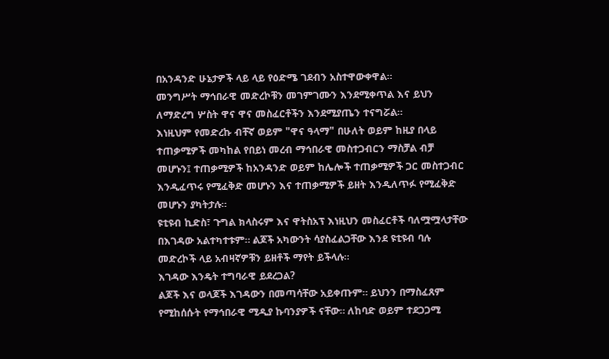በአንዳንድ ሁኔታዎች ላይ ላይ የዕድሜ ገደብን አስተዋውቀዋል።
መንግሥት ማኅበራዊ መድረኮቹን መገምገሙን እንደሚቀጥል እና ይህን ለማድረግ ሦስት ዋና ዋና መስፈርቶችን እንደሚያጤን ተናግሯል።
እነዚህም የመድረኩ ብቸኛ ወይም "ዋና ዓላማ" በሁለት ወይም ከዚያ በላይ ተጠቃሚዎች መካከል የበይነ መረብ ማኅበራዊ መስተጋብርን ማስቻል ብቻ መሆኑን፤ ተጠቃሚዎች ከአንዳንድ ወይም ከሌሎች ተጠቃሚዎች ጋር መስተጋብር እንዲፈጥሩ የሚፈቅድ መሆኑን እና ተጠቃሚዎች ይዘት እንዲለጥፉ የሚፈቅድ መሆኑን ያካትታሉ።
ዩቲዩብ ኪድስ፣ ጉግል ክላስሩም እና ዋትስአፕ እነዚህን መስፈርቶች ባለሟሟላታቸው በእገዳው አልተካተቱም። ልጆች አካውንት ሳያስፈልጋቸው እንደ ዩቲዩብ ባሉ መድረኮች ላይ አብዛኛዎቹን ይዘቶች ማየት ይችላሉ።
እገዳው እንዴት ተግባራዊ ይደረጋል?
ልጆች እና ወላጆች እገዳውን በመጣሳቸው አይቀጡም። ይህንን በማስፈጸም የሚከሰሱት የማኅበራዊ ሚዲያ ኩባንያዎች ናቸው። ለከባድ ወይም ተደጋጋሚ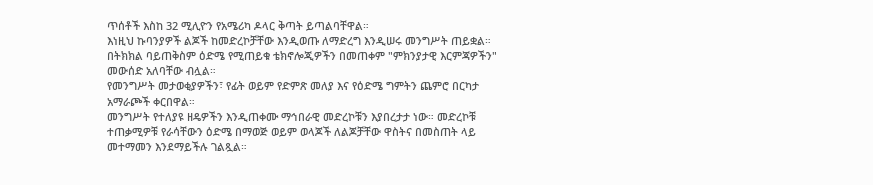ጥሰቶች እስከ 32 ሚሊዮን የአሜሪካ ዶላር ቅጣት ይጣልባቸዋል።
እነዚህ ኩባንያዎች ልጆች ከመድረኮቻቸው እንዲወጡ ለማድረግ እንዲሠሩ መንግሥት ጠይቋል። በትክክል ባይጠቅስም ዕድሜ የሚጠይቁ ቴክኖሎጂዎችን በመጠቀም "ምክንያታዊ እርምጃዎችን" መውሰድ አለባቸው ብሏል።
የመንግሥት መታወቂያዎችን፣ የፊት ወይም የድምጽ መለያ እና የዕድሜ ግምትን ጨምሮ በርካታ አማራጮች ቀርበዋል።
መንግሥት የተለያዩ ዘዴዎችን እንዲጠቀሙ ማኅበራዊ መድረኮቹን እያበረታታ ነው። መድረኮቹ ተጠቃሚዎቹ የራሳቸውን ዕድሜ በማወጅ ወይም ወላጆች ለልጆቻቸው ዋስትና በመስጠት ላይ መተማመን እንደማይችሉ ገልጿል።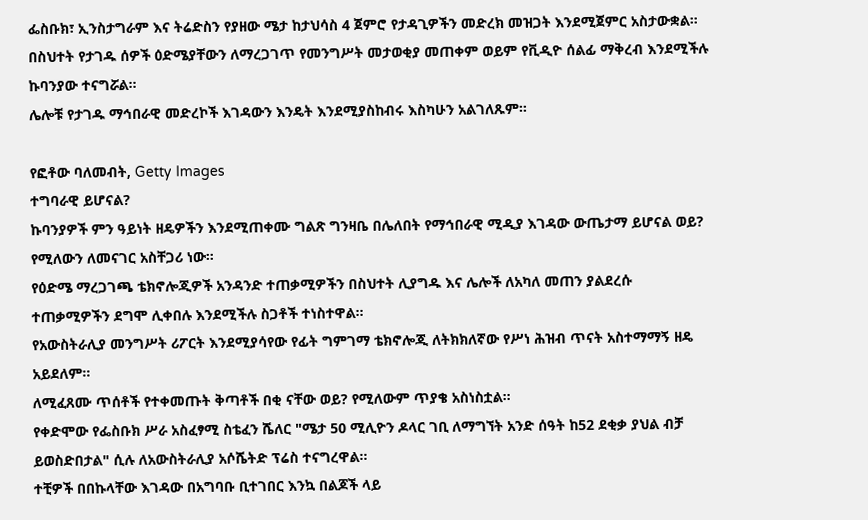ፌስቡክ፣ ኢንስታግራም እና ትሬድስን የያዘው ሜታ ከታህሳስ 4 ጀምሮ የታዳጊዎችን መድረክ መዝጋት እንደሚጀምር አስታውቋል። በስህተት የታገዱ ሰዎች ዕድሜያቸውን ለማረጋገጥ የመንግሥት መታወቂያ መጠቀም ወይም የቪዲዮ ሰልፊ ማቅረብ እንደሚችሉ ኩባንያው ተናግሯል።
ሌሎቹ የታገዱ ማኅበራዊ መድረኮች እገዳውን እንዴት እንደሚያስከብሩ እስካሁን አልገለጹም።

የፎቶው ባለመብት, Getty Images
ተግባራዊ ይሆናል?
ኩባንያዎች ምን ዓይነት ዘዴዎችን እንደሚጠቀሙ ግልጽ ግንዛቤ በሌለበት የማኅበራዊ ሚዲያ እገዳው ውጤታማ ይሆናል ወይ? የሚለውን ለመናገር አስቸጋሪ ነው።
የዕድሜ ማረጋገጫ ቴክኖሎጂዎች አንዳንድ ተጠቃሚዎችን በስህተት ሊያግዱ እና ሌሎች ለአካለ መጠን ያልደረሱ ተጠቃሚዎችን ደግሞ ሊቀበሉ እንደሚችሉ ስጋቶች ተነስተዋል።
የአውስትራሊያ መንግሥት ሪፖርት እንደሚያሳየው የፊት ግምገማ ቴክኖሎጂ ለትክክለኛው የሥነ ሕዝብ ጥናት አስተማማኝ ዘዴ አይደለም።
ለሚፈጸሙ ጥሰቶች የተቀመጡት ቅጣቶች በቂ ናቸው ወይ? የሚለውም ጥያቄ አስነስቷል።
የቀድሞው የፌስቡክ ሥራ አስፈፃሚ ስቴፈን ሼለር "ሜታ 50 ሚሊዮን ዶላር ገቢ ለማግኘት አንድ ሰዓት ከ52 ደቂቃ ያህል ብቻ ይወስድበታል" ሲሉ ለአውስትራሊያ አሶሼትድ ፕሬስ ተናግረዋል።
ተቺዎች በበኩላቸው እገዳው በአግባቡ ቢተገበር እንኳ በልጆች ላይ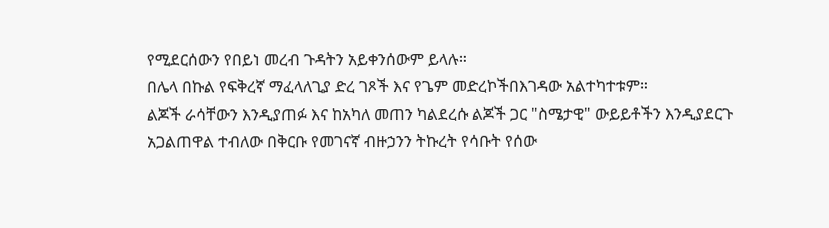የሚደርሰውን የበይነ መረብ ጉዳትን አይቀንሰውም ይላሉ።
በሌላ በኩል የፍቅረኛ ማፈላለጊያ ድረ ገጾች እና የጌም መድረኮችበእገዳው አልተካተቱም።
ልጆች ራሳቸውን እንዲያጠፉ እና ከአካለ መጠን ካልደረሱ ልጆች ጋር "ስሜታዊ" ውይይቶችን እንዲያደርጉ አጋልጠዋል ተብለው በቅርቡ የመገናኛ ብዙኃንን ትኩረት የሳቡት የሰው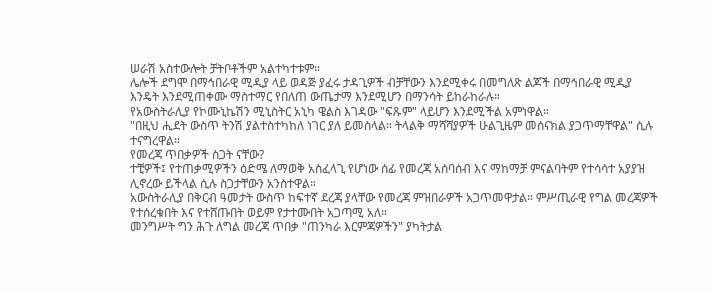ሠራሽ አስተውሎት ቻትቦቶችም አልተካተቱም።
ሌሎች ደግሞ በማኅበራዊ ሚዲያ ላይ ወዳጅ ያፈሩ ታዳጊዎች ብቻቸውን እንደሚቀሩ በመግለጽ ልጆች በማኅበራዊ ሚዲያ እንዴት እንደሚጠቀሙ ማስተማር የበለጠ ውጤታማ እንደሚሆን በማንሳት ይከራከራሉ።
የአውስትራሊያ የኮሙኒኬሽን ሚኒስትር አኒካ ዌልስ እገዳው "ፍጹም" ላይሆን እንደሚችል አምነዋል።
"በዚህ ሒደት ውስጥ ትንሽ ያልተስተካከለ ነገር ያለ ይመስላል። ትላልቅ ማሻሻያዎች ሁልጊዜም መሰናክል ያጋጥማቸዋል" ሲሉ ተናግረዋል።
የመረጃ ጥበቃዎች ስጋት ናቸው?
ተቺዎች፤ የተጠቃሚዎችን ዕድሜ ለማወቅ አስፈላጊ የሆነው ሰፊ የመረጃ አሰባሰብ እና ማከማቻ ምናልባትም የተሳሳተ አያያዝ ሊኖረው ይችላል ሲሉ ስጋታቸውን አንስተዋል።
አውስትራሊያ በቅርብ ዓመታት ውስጥ ከፍተኛ ደረጃ ያላቸው የመረጃ ምዝበራዎች አጋጥመዋታል። ምሥጢራዊ የግል መረጃዎች የተሰረቁበት እና የተሸጡበት ወይም የታተሙበት አጋጣሚ አለ።
መንግሥት ግን ሕጉ ለግል መረጃ ጥበቃ "ጠንካራ እርምጃዎችን" ያካትታል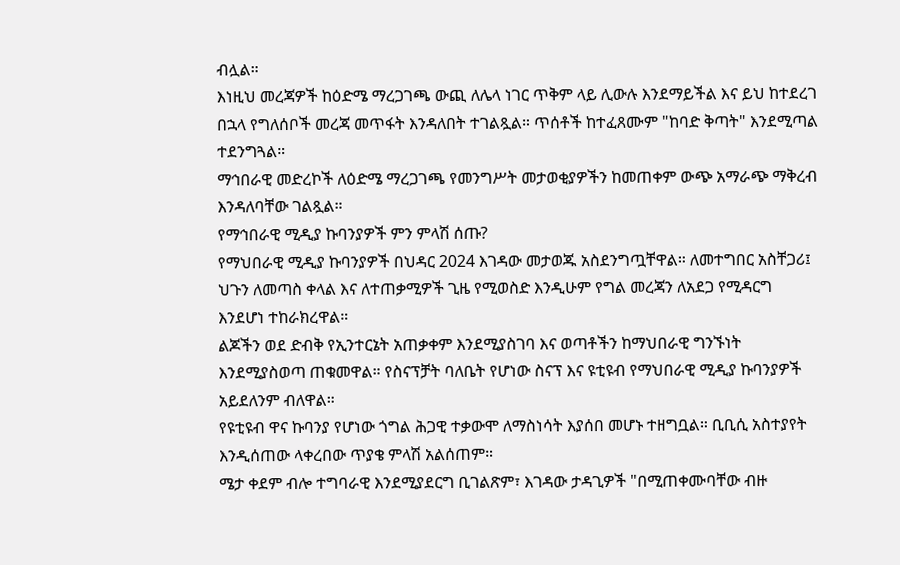ብሏል።
እነዚህ መረጃዎች ከዕድሜ ማረጋገጫ ውጪ ለሌላ ነገር ጥቅም ላይ ሊውሉ እንደማይችል እና ይህ ከተደረገ በኋላ የግለሰቦች መረጃ መጥፋት እንዳለበት ተገልጿል። ጥሰቶች ከተፈጸሙም "ከባድ ቅጣት" እንደሚጣል ተደንግጓል።
ማኅበራዊ መድረኮች ለዕድሜ ማረጋገጫ የመንግሥት መታወቂያዎችን ከመጠቀም ውጭ አማራጭ ማቅረብ እንዳለባቸው ገልጿል።
የማኅበራዊ ሚዲያ ኩባንያዎች ምን ምላሽ ሰጡ?
የማህበራዊ ሚዲያ ኩባንያዎች በህዳር 2024 እገዳው መታወጁ አስደንግጧቸዋል። ለመተግበር አስቸጋሪ፤ ህጉን ለመጣስ ቀላል እና ለተጠቃሚዎች ጊዜ የሚወስድ እንዲሁም የግል መረጃን ለአደጋ የሚዳርግ እንደሆነ ተከራክረዋል።
ልጆችን ወደ ድብቅ የኢንተርኔት አጠቃቀም እንደሚያስገባ እና ወጣቶችን ከማህበራዊ ግንኙነት እንደሚያስወጣ ጠቁመዋል። የስናፕቻት ባለቤት የሆነው ስናፕ እና ዩቲዩብ የማህበራዊ ሚዲያ ኩባንያዎች አይደለንም ብለዋል።
የዩቲዩብ ዋና ኩባንያ የሆነው ጎግል ሕጋዊ ተቃውሞ ለማስነሳት እያሰበ መሆኑ ተዘግቧል። ቢቢሲ አስተያየት እንዲሰጠው ላቀረበው ጥያቄ ምላሽ አልሰጠም።
ሜታ ቀደም ብሎ ተግባራዊ እንደሚያደርግ ቢገልጽም፣ እገዳው ታዳጊዎች "በሚጠቀሙባቸው ብዙ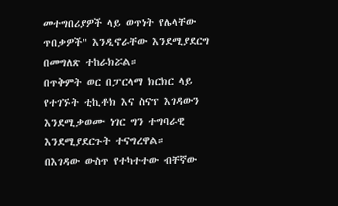መተግበሪያዎች ላይ ወጥነት የሌላቸው ጥበቃዎች" እንዲኖራቸው እንደሚያደርግ በመግለጽ ተከራክሯል።
በጥቅምት ወር በፓርላማ ክርክር ላይ የተገኙት ቲኪቶክ እና ስናፕ እገዳውን እንደሚቃወሙ ነገር ግን ተግባራዊ እንደሚያደርጉት ተናግረዋል።
በእገዳው ውስጥ የተካተተው ብቸኛው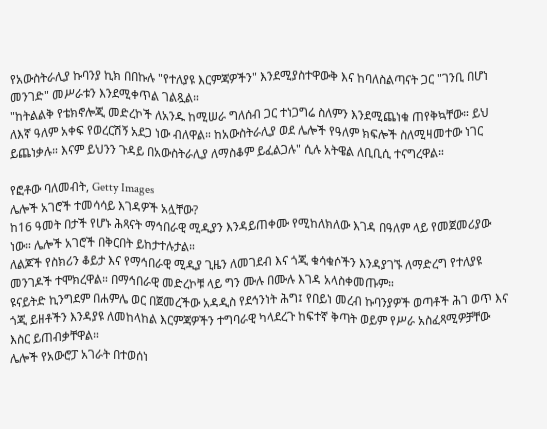የአውስትራሊያ ኩባንያ ኪክ በበኩሉ "የተለያዩ እርምጃዎችን" እንደሚያስተዋውቅ እና ከባለስልጣናት ጋር "ገንቢ በሆነ መንገድ" መሥራቱን እንደሚቀጥል ገልጿል።
"ከትልልቅ የቴክኖሎጂ መድረኮች ለአንዱ ከሚሠራ ግለሰብ ጋር ተነጋግሬ ስለምን እንደሚጨነቁ ጠየቅኳቸው። ይህ ለእኛ ዓለም አቀፍ የወረርሽኝ አደጋ ነው ብለዋል። ከአውስትራሊያ ወደ ሌሎች የዓለም ክፍሎች ስለሚዛመተው ነገር ይጨነቃሉ። እናም ይህንን ጉዳይ በአውስትራሊያ ለማስቆም ይፈልጋሉ" ሲሉ አትዌል ለቢቢሲ ተናግረዋል።

የፎቶው ባለመብት, Getty Images
ሌሎች አገሮች ተመሳሳይ እገዳዎች አሏቸው?
ከ16 ዓመት በታች የሆኑ ሕጻናት ማኅበራዊ ሚዲያን እንዳይጠቀሙ የሚከለክለው እገዳ በዓለም ላይ የመጀመሪያው ነው። ሌሎች አገሮች በቅርበት ይከታተሉታል።
ለልጆች የስክሪን ቆይታ እና የማኅበራዊ ሚዲያ ጊዜን ለመገደብ እና ጎጂ ቁሳቁሶችን እንዳያገኙ ለማድረግ የተለያዩ መንገዶች ተሞክረዋል። በማኅበራዊ መድረኮቹ ላይ ግን ሙሉ በሙሉ እገዳ አላስቀመጡም።
ዩናይትድ ኪንግደም በሐምሌ ወር በጀመረችው አዳዲስ የደኅንነት ሕግ፤ የበይነ መረብ ኩባንያዎች ወጣቶች ሕገ ወጥ እና ጎጂ ይዘቶችን እንዳያዩ ለመከላከል እርምጃዎችን ተግባራዊ ካላደረጉ ከፍተኛ ቅጣት ወይም የሥራ አስፈጻሚዎቻቸው እስር ይጠብቃቸዋል።
ሌሎች የአውሮፓ አገራት በተወሰነ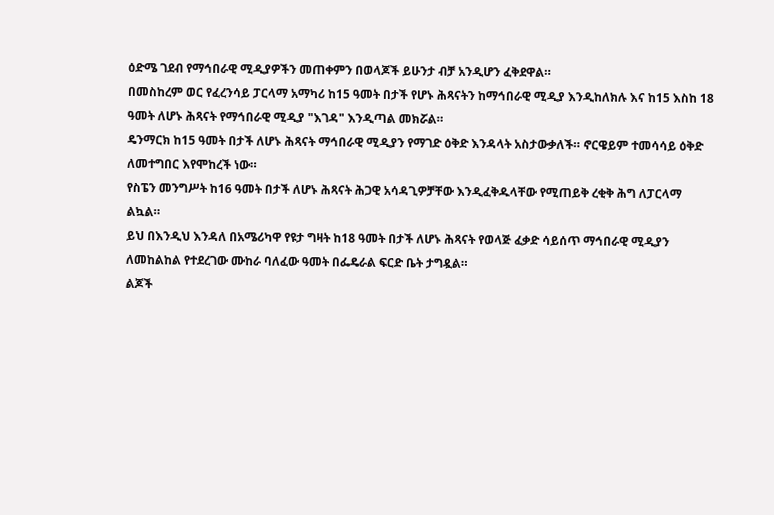ዕድሜ ገደብ የማኅበራዊ ሚዲያዎችን መጠቀምን በወላጆች ይሁንታ ብቻ አንዲሆን ፈቅደዋል።
በመስከረም ወር የፈረንሳይ ፓርላማ አማካሪ ከ15 ዓመት በታች የሆኑ ሕጻናትን ከማኅበራዊ ሚዲያ እንዲከለክሉ እና ከ15 እስከ 18 ዓመት ለሆኑ ሕጻናት የማኅበራዊ ሚዲያ "እገዳ" እንዲጣል መክሯል።
ዴንማርክ ከ15 ዓመት በታች ለሆኑ ሕጻናት ማኅበራዊ ሚዲያን የማገድ ዕቅድ እንዳላት አስታውቃለች። ኖርዌይም ተመሳሳይ ዕቅድ ለመተግበር እየሞከረች ነው።
የስፔን መንግሥት ከ16 ዓመት በታች ለሆኑ ሕጻናት ሕጋዊ አሳዳጊዎቻቸው እንዲፈቅዱላቸው የሚጠይቅ ረቂቅ ሕግ ለፓርላማ ልኳል።
ይህ በእንዲህ እንዳለ በአሜሪካዋ የዩታ ግዛት ከ18 ዓመት በታች ለሆኑ ሕጻናት የወላጅ ፈቃድ ሳይሰጥ ማኅበራዊ ሚዲያን ለመከልከል የተደረገው ሙከራ ባለፈው ዓመት በፌዴራል ፍርድ ቤት ታግዷል።
ልጆች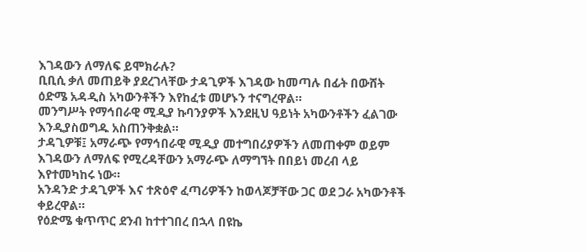እገዳውን ለማለፍ ይሞክራሉ?
ቢቢሲ ቃለ መጠይቅ ያደረገላቸው ታዳጊዎች እገዳው ከመጣሉ በፊት በውሸት ዕድሜ አዳዲስ አካውንቶችን እየከፈቱ መሆኑን ተናግረዋል።
መንግሥት የማኅበራዊ ሚዲያ ኩባንያዎች እንደዚህ ዓይነት አካውንቶችን ፈልገው እንዲያስወግዱ አስጠንቅቋል።
ታዳጊዎቹ፤ አማራጭ የማኅበራዊ ሚዲያ መተግበሪያዎችን ለመጠቀም ወይም እገዳውን ለማለፍ የሚረዳቸውን አማራጭ ለማግኘት በበይነ መረብ ላይ እየተመካከሩ ነው።
አንዳንድ ታዳጊዎች እና ተጽዕኖ ፈጣሪዎችን ከወላጆቻቸው ጋር ወደ ጋራ አካውንቶች ቀይረዋል።
የዕድሜ ቁጥጥር ደንብ ከተተገበረ በኋላ በዩኬ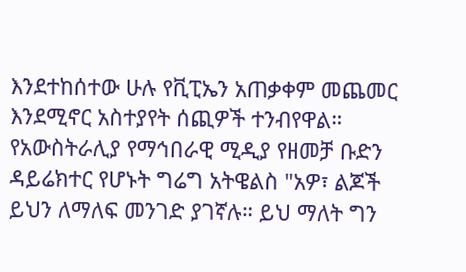እንደተከሰተው ሁሉ የቪፒኤን አጠቃቀም መጨመር እንደሚኖር አስተያየት ሰጪዎች ተንብየዋል።
የአውስትራሊያ የማኅበራዊ ሚዲያ የዘመቻ ቡድን ዳይሬክተር የሆኑት ግሬግ አትዌልስ "አዎ፣ ልጆች ይህን ለማለፍ መንገድ ያገኛሉ። ይህ ማለት ግን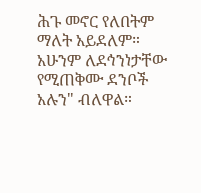ሕጉ መኖር የለበትም ማለት አይደለም። አሁንም ለደኅንነታቸው የሚጠቅሙ ደንቦች አሉን" ብለዋል።